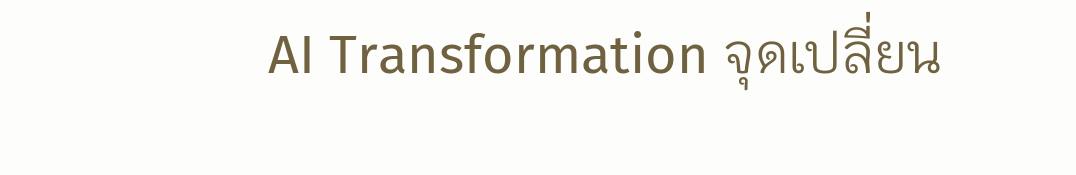AI Transformation จุดเปลี่ยน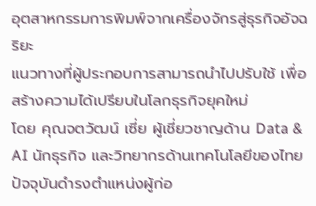อุตสาหกรรมการพิมพ์จากเครื่องจักรสู่ธุรกิจอัจฉริยะ
แนวทางที่ผู้ประกอบการสามารถนำไปปรับใช้ เพื่อสร้างความได้เปรียบในโลกธุรกิจยุคใหม่
โดย คุณจตวัฒน์ เซี่ย ผู้เชี่ยวชาญด้าน Data & AI นักธุรกิจ และวิทยากรด้านเทคโนโลยีของไทย ปัจจุบันดำรงตำแหน่งผู้ก่อ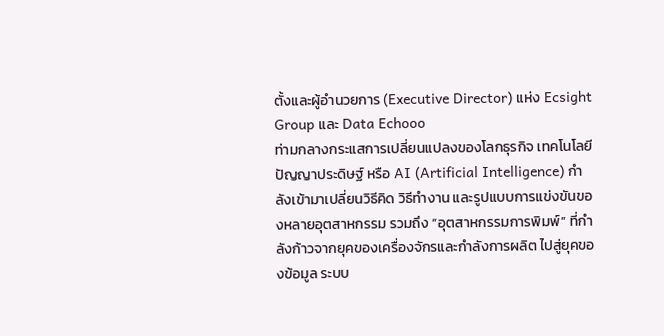ตั้งและผู้อำนวยการ (Executive Director) แห่ง Ecsight Group และ Data Echooo
ท่ามกลางกระแสการเปลี่ยนแปลงของโลกธุรกิจ เทคโนโลยีปัญญาประดิษฐ์ หรือ AI (Artificial Intelligence) กำลังเข้ามาเปลี่ยนวิธีคิด วิธีทำงาน และรูปแบบการแข่งขันของหลายอุตสาหกรรม รวมถึง “อุตสาหกรรมการพิมพ์” ที่กำลังก้าวจากยุคของเครื่องจักรและกำลังการผลิต ไปสู่ยุคของข้อมูล ระบบ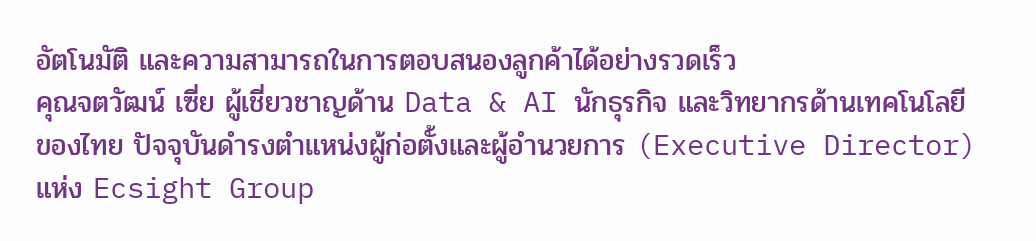อัตโนมัติ และความสามารถในการตอบสนองลูกค้าได้อย่างรวดเร็ว
คุณจตวัฒน์ เซี่ย ผู้เชี่ยวชาญด้าน Data & AI นักธุรกิจ และวิทยากรด้านเทคโนโลยีของไทย ปัจจุบันดำรงตำแหน่งผู้ก่อตั้งและผู้อำนวยการ (Executive Director) แห่ง Ecsight Group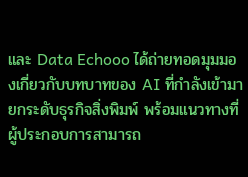และ Data Echooo ได้ถ่ายทอดมุมมองเกี่ยวกับบทบาทของ AI ที่กำลังเข้ามายกระดับธุรกิจสิ่งพิมพ์ พร้อมแนวทางที่ผู้ประกอบการสามารถ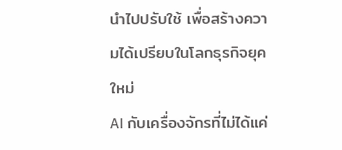นำไปปรับใช้ เพื่อสร้างความได้เปรียบในโลกธุรกิจยุคใหม่
AI กับเครื่องจักรที่ไม่ได้แค่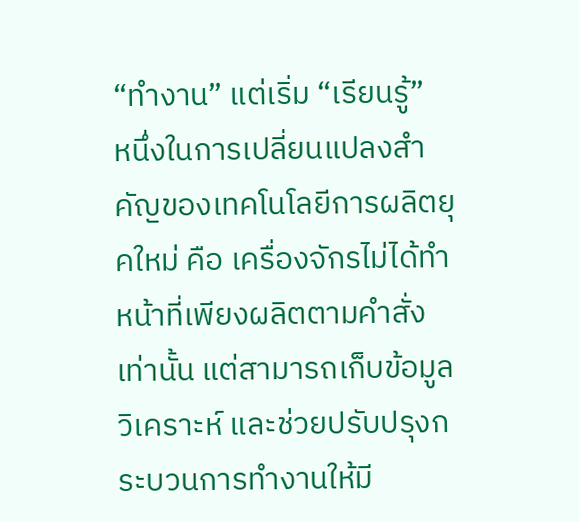“ทำงาน” แต่เริ่ม “เรียนรู้”
หนึ่งในการเปลี่ยนแปลงสำคัญของเทคโนโลยีการผลิตยุคใหม่ คือ เครื่องจักรไม่ได้ทำหน้าที่เพียงผลิตตามคำสั่งเท่านั้น แต่สามารถเก็บข้อมูล วิเคราะห์ และช่วยปรับปรุงกระบวนการทำงานให้มี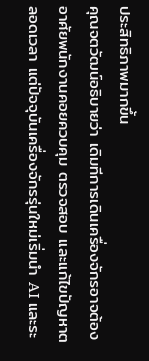ประสิทธิภาพมากขึ้น
คุณจตวัฒน์อธิบายว่า เดิมทีการเดินเครื่องจักรอาจต้องอาศัยพนักงานคอยควบคุม ตรวจสอบ และแก้ไขปัญหาตลอดเวลา แต่ปัจจุบันเครื่องจักรรุ่นใหม่เริ่มนำ AI และระ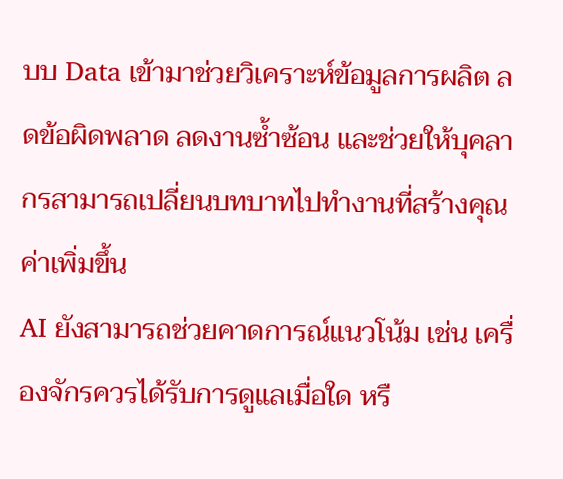บบ Data เข้ามาช่วยวิเคราะห์ข้อมูลการผลิต ลดข้อผิดพลาด ลดงานซ้ำซ้อน และช่วยให้บุคลากรสามารถเปลี่ยนบทบาทไปทำงานที่สร้างคุณค่าเพิ่มขึ้น
AI ยังสามารถช่วยคาดการณ์แนวโน้ม เช่น เครื่องจักรควรได้รับการดูแลเมื่อใด หรื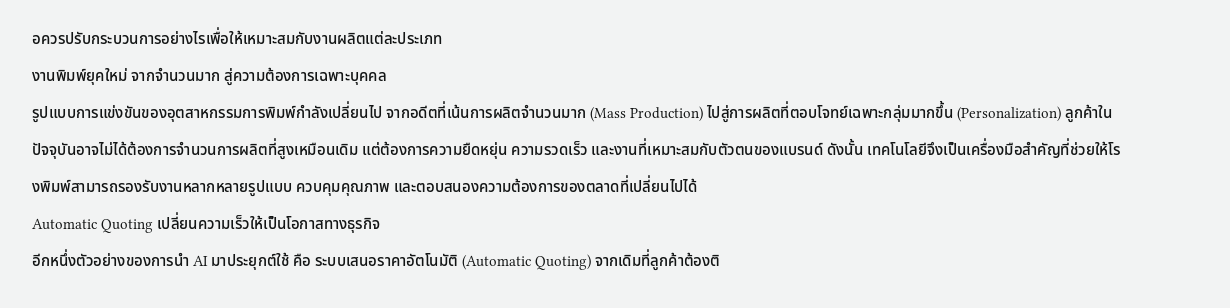อควรปรับกระบวนการอย่างไรเพื่อให้เหมาะสมกับงานผลิตแต่ละประเภท
งานพิมพ์ยุคใหม่ จากจำนวนมาก สู่ความต้องการเฉพาะบุคคล
รูปแบบการแข่งขันของอุตสาหกรรมการพิมพ์กำลังเปลี่ยนไป จากอดีตที่เน้นการผลิตจำนวนมาก (Mass Production) ไปสู่การผลิตที่ตอบโจทย์เฉพาะกลุ่มมากขึ้น (Personalization) ลูกค้าในปัจจุบันอาจไม่ได้ต้องการจำนวนการผลิตที่สูงเหมือนเดิม แต่ต้องการความยืดหยุ่น ความรวดเร็ว และงานที่เหมาะสมกับตัวตนของแบรนด์ ดังนั้น เทคโนโลยีจึงเป็นเครื่องมือสำคัญที่ช่วยให้โรงพิมพ์สามารถรองรับงานหลากหลายรูปแบบ ควบคุมคุณภาพ และตอบสนองความต้องการของตลาดที่เปลี่ยนไปได้
Automatic Quoting เปลี่ยนความเร็วให้เป็นโอกาสทางธุรกิจ
อีกหนึ่งตัวอย่างของการนำ AI มาประยุกต์ใช้ คือ ระบบเสนอราคาอัตโนมัติ (Automatic Quoting) จากเดิมที่ลูกค้าต้องติ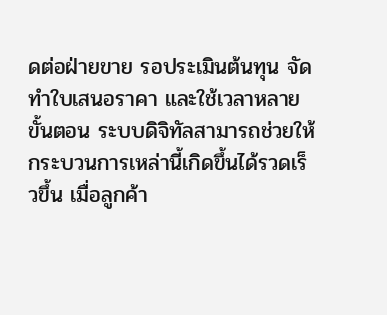ดต่อฝ่ายขาย รอประเมินต้นทุน จัดทำใบเสนอราคา และใช้เวลาหลายขั้นตอน ระบบดิจิทัลสามารถช่วยให้กระบวนการเหล่านี้เกิดขึ้นได้รวดเร็วขึ้น เมื่อลูกค้า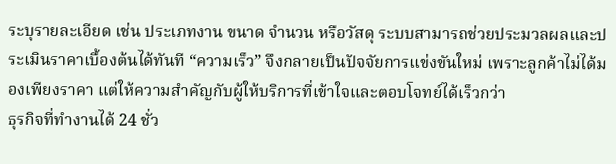ระบุรายละเอียด เช่น ประเภทงาน ขนาด จำนวน หรือวัสดุ ระบบสามารถช่วยประมวลผลและประเมินราคาเบื้องต้นได้ทันที “ความเร็ว” จึงกลายเป็นปัจจัยการแข่งขันใหม่ เพราะลูกค้าไม่ได้มองเพียงราคา แต่ให้ความสำคัญกับผู้ให้บริการที่เข้าใจและตอบโจทย์ได้เร็วกว่า
ธุรกิจที่ทำงานได้ 24 ชั่ว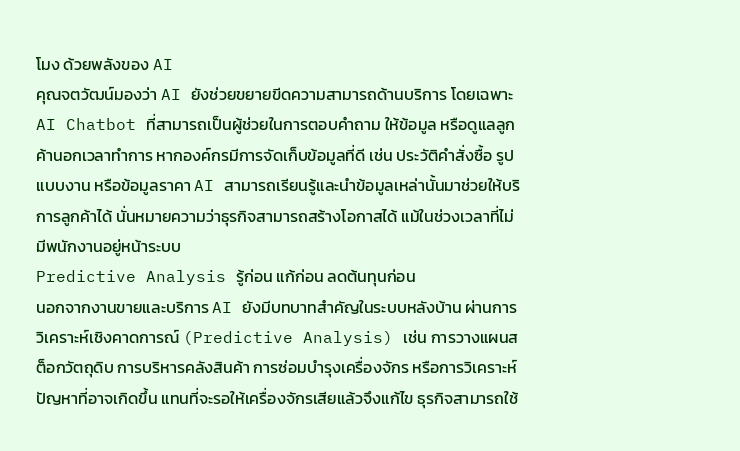โมง ด้วยพลังของ AI
คุณจตวัฒน์มองว่า AI ยังช่วยขยายขีดความสามารถด้านบริการ โดยเฉพาะ AI Chatbot ที่สามารถเป็นผู้ช่วยในการตอบคำถาม ให้ข้อมูล หรือดูแลลูกค้านอกเวลาทำการ หากองค์กรมีการจัดเก็บข้อมูลที่ดี เช่น ประวัติคำสั่งซื้อ รูปแบบงาน หรือข้อมูลราคา AI สามารถเรียนรู้และนำข้อมูลเหล่านั้นมาช่วยให้บริการลูกค้าได้ นั่นหมายความว่าธุรกิจสามารถสร้างโอกาสได้ แม้ในช่วงเวลาที่ไม่มีพนักงานอยู่หน้าระบบ
Predictive Analysis รู้ก่อน แก้ก่อน ลดต้นทุนก่อน
นอกจากงานขายและบริการ AI ยังมีบทบาทสำคัญในระบบหลังบ้าน ผ่านการวิเคราะห์เชิงคาดการณ์ (Predictive Analysis) เช่น การวางแผนสต็อกวัตถุดิบ การบริหารคลังสินค้า การซ่อมบำรุงเครื่องจักร หรือการวิเคราะห์ปัญหาที่อาจเกิดขึ้น แทนที่จะรอให้เครื่องจักรเสียแล้วจึงแก้ไข ธุรกิจสามารถใช้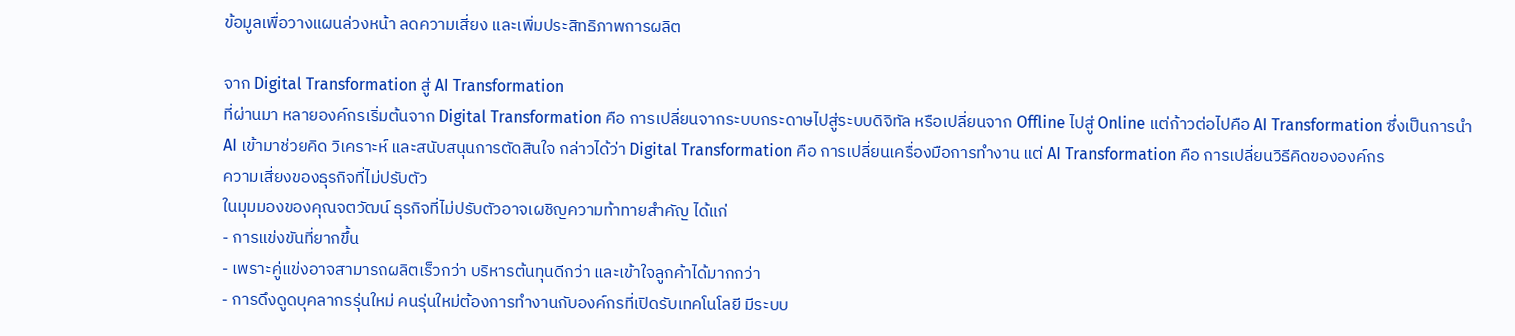ข้อมูลเพื่อวางแผนล่วงหน้า ลดความเสี่ยง และเพิ่มประสิทธิภาพการผลิต

จาก Digital Transformation สู่ AI Transformation
ที่ผ่านมา หลายองค์กรเริ่มต้นจาก Digital Transformation คือ การเปลี่ยนจากระบบกระดาษไปสู่ระบบดิจิทัล หรือเปลี่ยนจาก Offline ไปสู่ Online แต่ก้าวต่อไปคือ AI Transformation ซึ่งเป็นการนำ AI เข้ามาช่วยคิด วิเคราะห์ และสนับสนุนการตัดสินใจ กล่าวได้ว่า Digital Transformation คือ การเปลี่ยนเครื่องมือการทำงาน แต่ AI Transformation คือ การเปลี่ยนวิธีคิดขององค์กร
ความเสี่ยงของธุรกิจที่ไม่ปรับตัว
ในมุมมองของคุณจตวัฒน์ ธุรกิจที่ไม่ปรับตัวอาจเผชิญความท้าทายสำคัญ ได้แก่
- การแข่งขันที่ยากขึ้น
- เพราะคู่แข่งอาจสามารถผลิตเร็วกว่า บริหารต้นทุนดีกว่า และเข้าใจลูกค้าได้มากกว่า
- การดึงดูดบุคลากรรุ่นใหม่ คนรุ่นใหม่ต้องการทำงานกับองค์กรที่เปิดรับเทคโนโลยี มีระบบ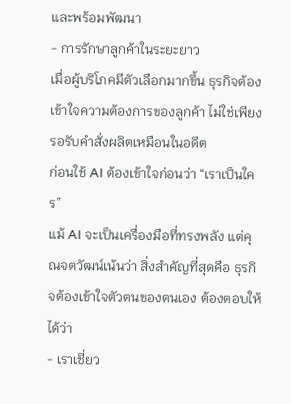และพร้อมพัฒนา
- การรักษาลูกค้าในระยะยาว
เมื่อผู้บริโภคมีตัวเลือกมากขึ้น ธุรกิจต้องเข้าใจความต้องการของลูกค้า ไม่ใช่เพียงรอรับคำสั่งผลิตเหมือนในอดีต
ก่อนใช้ AI ต้องเข้าใจก่อนว่า “เราเป็นใคร”
แม้ AI จะเป็นเครื่องมือที่ทรงพลัง แต่คุณจตวัฒน์เน้นว่า สิ่งสำคัญที่สุดคือ ธุรกิจต้องเข้าใจตัวตนของตนเอง ต้องตอบให้ได้ว่า
- เราเชี่ยว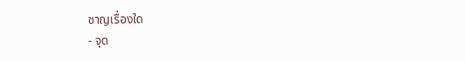ชาญเรื่องใด
- จุด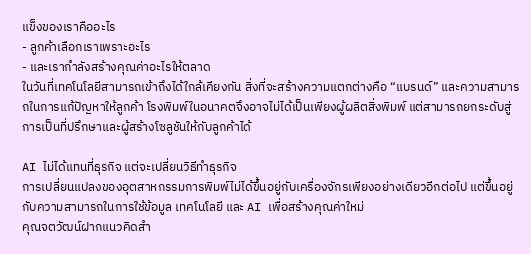แข็งของเราคืออะไร
- ลูกค้าเลือกเราเพราะอะไร
- และเรากำลังสร้างคุณค่าอะไรให้ตลาด
ในวันที่เทคโนโลยีสามารถเข้าถึงได้ใกล้เคียงกัน สิ่งที่จะสร้างความแตกต่างคือ “แบรนด์” และความสามารถในการแก้ปัญหาให้ลูกค้า โรงพิมพ์ในอนาคตจึงอาจไม่ได้เป็นเพียงผู้ผลิตสิ่งพิมพ์ แต่สามารถยกระดับสู่การเป็นที่ปรึกษาและผู้สร้างโซลูชันให้กับลูกค้าได้

AI ไม่ได้แทนที่ธุรกิจ แต่จะเปลี่ยนวิธีทำธุรกิจ
การเปลี่ยนแปลงของอุตสาหกรรมการพิมพ์ไม่ได้ขึ้นอยู่กับเครื่องจักรเพียงอย่างเดียวอีกต่อไป แต่ขึ้นอยู่กับความสามารถในการใช้ข้อมูล เทคโนโลยี และ AI เพื่อสร้างคุณค่าใหม่
คุณจตวัฒน์ฝากแนวคิดสำ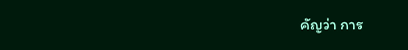คัญว่า การ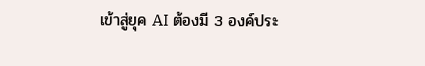เข้าสู่ยุค AI ต้องมี 3 องค์ประ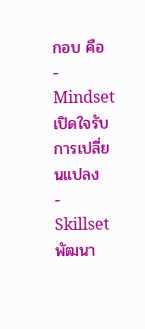กอบ คือ
- Mindset เปิดใจรับการเปลี่ยนแปลง
- Skillset พัฒนา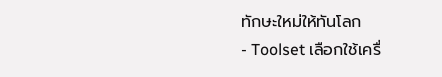ทักษะใหม่ให้ทันโลก
- Toolset เลือกใช้เครื่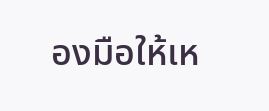องมือให้เห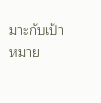มาะกับเป้าหมาย